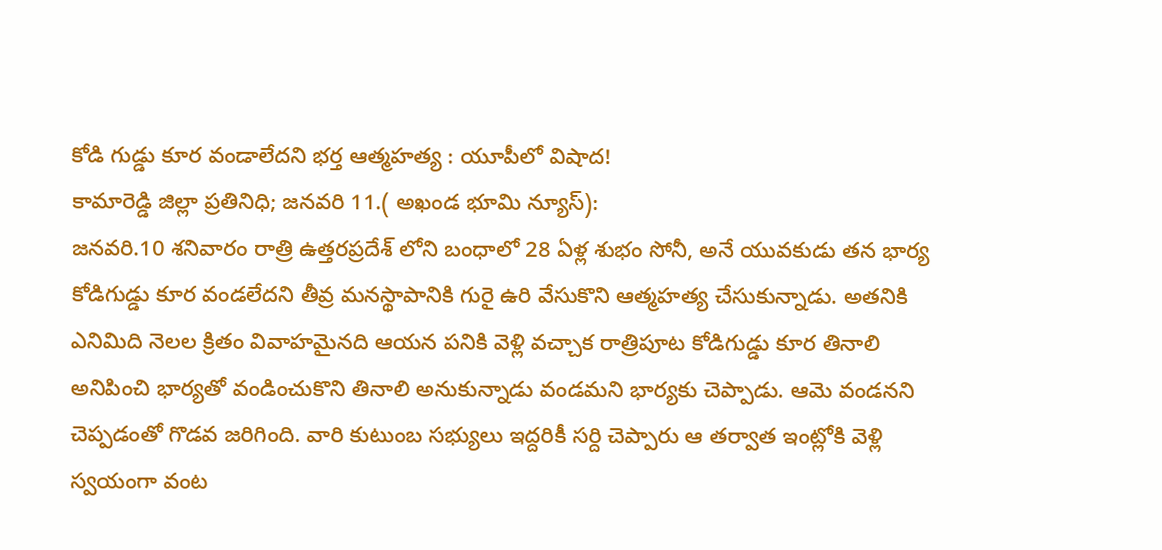కోడి గుడ్డు కూర వండాలేదని భర్త ఆత్మహత్య : యూపీలో విషాద!
కామారెడ్డి జిల్లా ప్రతినిధి; జనవరి 11.( అఖండ భూమి న్యూస్):
జనవరి.10 శనివారం రాత్రి ఉత్తరప్రదేశ్ లోని బంధాలో 28 ఏళ్ల శుభం సోనీ, అనే యువకుడు తన భార్య కోడిగుడ్డు కూర వండలేదని తీవ్ర మనస్థాపానికి గురై ఉరి వేసుకొని ఆత్మహత్య చేసుకున్నాడు. అతనికి ఎనిమిది నెలల క్రితం వివాహమైనది ఆయన పనికి వెళ్లి వచ్చాక రాత్రిపూట కోడిగుడ్డు కూర తినాలి అనిపించి భార్యతో వండించుకొని తినాలి అనుకున్నాడు వండమని భార్యకు చెప్పాడు. ఆమె వండనని చెప్పడంతో గొడవ జరిగింది. వారి కుటుంబ సభ్యులు ఇద్దరికీ సర్ది చెప్పారు ఆ తర్వాత ఇంట్లోకి వెళ్లి స్వయంగా వంట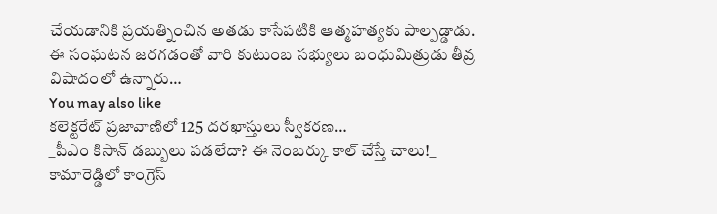చేయడానికి ప్రయత్నించిన అతడు కాసేపటికి ఆత్మహత్యకు పాల్పడ్డాడు. ఈ సంఘటన జరగడంతో వారి కుటుంబ సభ్యులు బంధుమిత్రుడు తీవ్ర విషాదంలో ఉన్నారు…
You may also like
కలెక్టరేట్ ప్రజావాణిలో 125 దరఖాస్తులు స్వీకరణ…
_పీఎం కిసాన్ డబ్బులు పడలేదా? ఈ నెంబర్కు కాల్ చేస్తే చాలు!_
కామారెడ్డిలో కాంగ్రెస్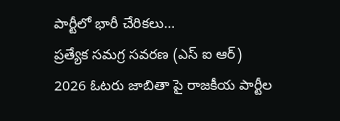పార్టీలో భారీ చేరికలు…
ప్రత్యేక సమగ్ర సవరణ (ఎస్ ఐ ఆర్) 2026 ఓటరు జాబితా పై రాజకీయ పార్టీల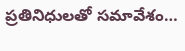ప్రతినిధులతో సమావేశం…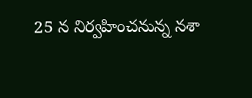25 న నిర్వహించనున్న నశా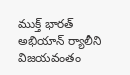ముక్త్ భారత్ అభియాన్ ర్యాలీని విజయవంతం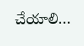చేయాలి…